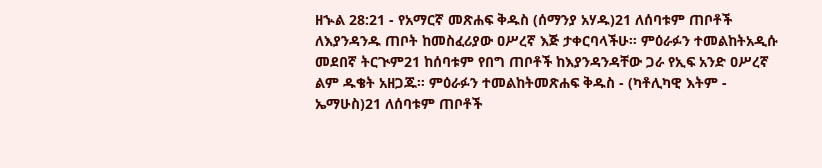ዘኍል 28:21 - የአማርኛ መጽሐፍ ቅዱስ (ሰማንያ አሃዱ)21 ለሰባቱም ጠቦቶች ለእያንዳንዱ ጠቦት ከመስፈሪያው ዐሥረኛ እጅ ታቀርባላችሁ። ምዕራፉን ተመልከትአዲሱ መደበኛ ትርጒም21 ከሰባቱም የበግ ጠቦቶች ከእያንዳንዳቸው ጋራ የኢፍ አንድ ዐሥረኛ ልም ዱቄት አዘጋጁ። ምዕራፉን ተመልከትመጽሐፍ ቅዱስ - (ካቶሊካዊ እትም - ኤማሁስ)21 ለሰባቱም ጠቦቶች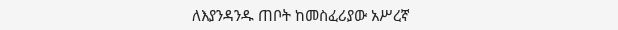ለእያንዳንዱ ጠቦት ከመስፈሪያው አሥረኛ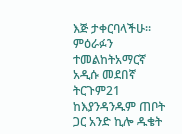እጅ ታቀርባላችሁ። ምዕራፉን ተመልከትአማርኛ አዲሱ መደበኛ ትርጉም21 ከእያንዳንዱም ጠቦት ጋር አንድ ኪሎ ዱቄት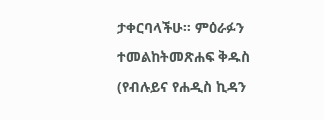ታቀርባላችሁ። ምዕራፉን ተመልከትመጽሐፍ ቅዱስ (የብሉይና የሐዲስ ኪዳን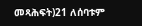መጻሕፍት)21 ለሰባቱም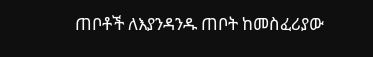ጠቦቶች ለእያንዳንዱ ጠቦት ከመስፈሪያው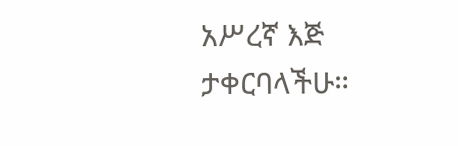አሥረኛ እጅ ታቀርባላችሁ።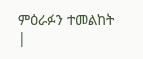ምዕራፉን ተመልከት |